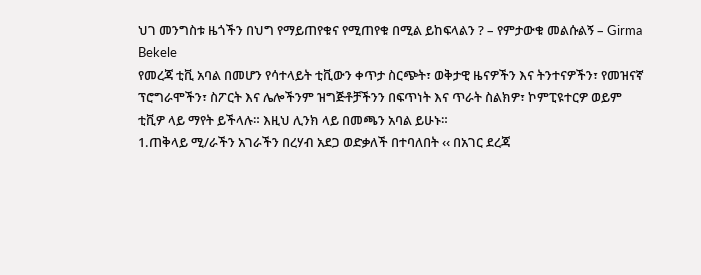ህገ መንግስቱ ዜጎችን በህግ የማይጠየቁና የሚጠየቁ በሚል ይከፍላልን ? – የምታውቁ መልሱልኝ – Girma Bekele
የመረጃ ቲቪ አባል በመሆን የሳተላይት ቲቪውን ቀጥታ ስርጭት፣ ወቅታዊ ዜናዎችን እና ትንተናዎችን፣ የመዝናኛ ፕሮግራሞችን፣ ስፖርት እና ሌሎችንም ዝግጅቶቻችንን በፍጥነት እና ጥራት ስልክዎ፣ ኮምፒዩተርዎ ወይም ቲቪዎ ላይ ማየት ይችላሉ። እዚህ ሊንክ ላይ በመጫን አባል ይሁኑ።
1.ጠቅላይ ሚ/ራችን አገራችን በረሃብ አደጋ ወድቃለች በተባለበት ‹‹ በአገር ደረጃ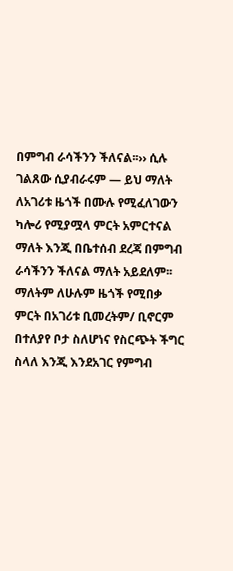በምግብ ራሳችንን ችለናል፡፡›› ሲሉ ገልጸው ሲያብራሩም — ይህ ማለት ለአገሪቱ ዜጎች በሙሉ የሚፈለገውን ካሎሪ የሚያሟላ ምርት አምርተናል ማለት እንጂ በቤተሰብ ደረጃ በምግብ ራሳችንን ችለናል ማለት አይደለም፡፡ ማለትም ለሁሉም ዜጎች የሚበቃ ምርት በአገሪቱ ቢመረትም/ ቢኖርም በተለያየ ቦታ ስለሆነና የስርጭት ችግር ስላለ እንጂ እንደአገር የምግብ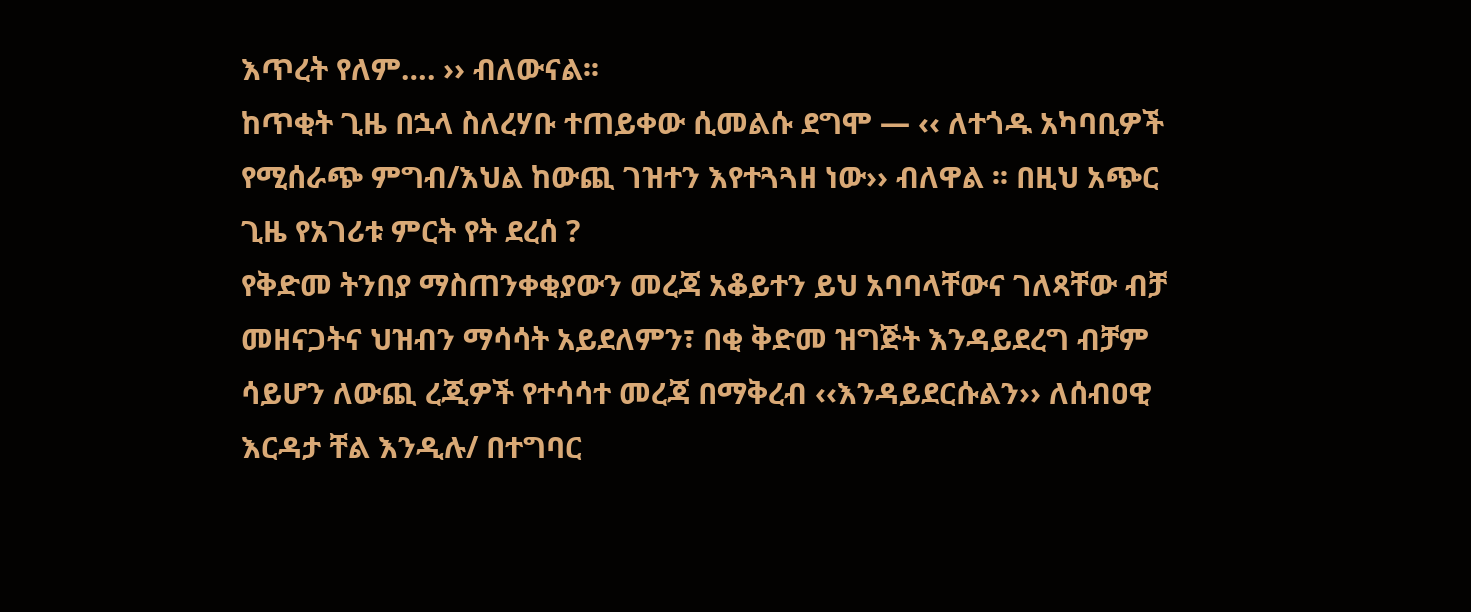እጥረት የለም…. ›› ብለውናል፡፡
ከጥቂት ጊዜ በኋላ ስለረሃቡ ተጠይቀው ሲመልሱ ደግሞ — ‹‹ ለተጎዱ አካባቢዎች የሚሰራጭ ምግብ/እህል ከውጪ ገዝተን እየተጓጓዘ ነው›› ብለዋል ፡፡ በዚህ አጭር ጊዜ የአገሪቱ ምርት የት ደረሰ ?
የቅድመ ትንበያ ማስጠንቀቂያውን መረጃ አቆይተን ይህ አባባላቸውና ገለጻቸው ብቻ መዘናጋትና ህዝብን ማሳሳት አይደለምን፣ በቂ ቅድመ ዝግጅት እንዳይደረግ ብቻም ሳይሆን ለውጪ ረጂዎች የተሳሳተ መረጃ በማቅረብ ‹‹እንዳይደርሱልን›› ለሰብዐዊ እርዳታ ቸል እንዲሉ/ በተግባር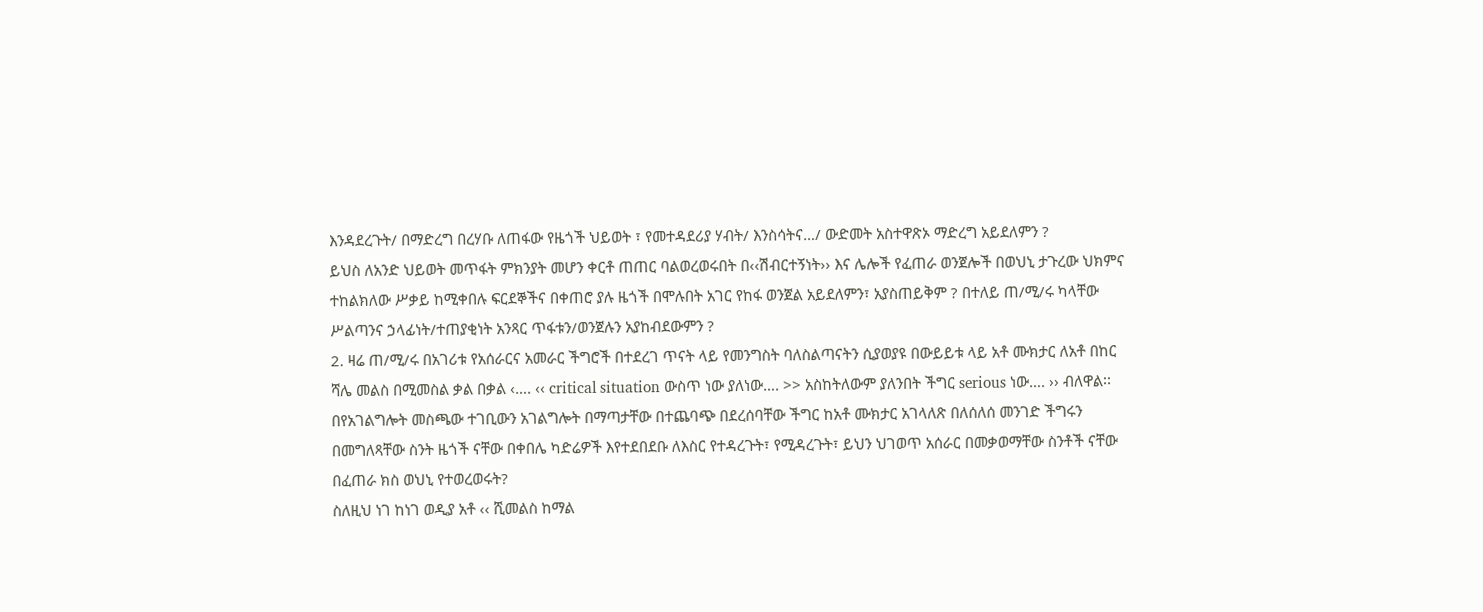እንዳደረጉት/ በማድረግ በረሃቡ ለጠፋው የዜጎች ህይወት ፣ የመተዳደሪያ ሃብት/ እንስሳትና…/ ውድመት አስተዋጽኦ ማድረግ አይደለምን ?
ይህስ ለአንድ ህይወት መጥፋት ምክንያት መሆን ቀርቶ ጠጠር ባልወረወሩበት በ‹‹ሽብርተኝነት›› እና ሌሎች የፈጠራ ወንጀሎች በወህኒ ታጉረው ህክምና ተከልክለው ሥቃይ ከሚቀበሉ ፍርደኞችና በቀጠሮ ያሉ ዜጎች በሞሉበት አገር የከፋ ወንጀል አይደለምን፣ አያስጠይቅም ? በተለይ ጠ/ሚ/ሩ ካላቸው ሥልጣንና ኃላፊነት/ተጠያቂነት አንጻር ጥፋቱን/ወንጀሉን አያከብደውምን ?
2. ዛሬ ጠ/ሚ/ሩ በአገሪቱ የአሰራርና አመራር ችግሮች በተደረገ ጥናት ላይ የመንግስት ባለስልጣናትን ሲያወያዩ በውይይቱ ላይ አቶ ሙክታር ለአቶ በከር ሻሌ መልስ በሚመስል ቃል በቃል ‹…. ‹‹ critical situation ውስጥ ነው ያለነው…. >> አስከትለውም ያለንበት ችግር serious ነው…. ›› ብለዋል፡፡
በየአገልግሎት መስጫው ተገቢውን አገልግሎት በማጣታቸው በተጨባጭ በደረሰባቸው ችግር ከአቶ ሙክታር አገላለጽ በለሰለሰ መንገድ ችግሩን በመግለጻቸው ስንት ዜጎች ናቸው በቀበሌ ካድሬዎች እየተደበደቡ ለእስር የተዳረጉት፣ የሚዳረጉት፣ ይህን ህገወጥ አሰራር በመቃወማቸው ስንቶች ናቸው በፈጠራ ክስ ወህኒ የተወረወሩት?
ስለዚህ ነገ ከነገ ወዲያ አቶ ‹‹ ሺመልስ ከማል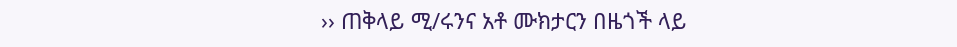›› ጠቅላይ ሚ/ሩንና አቶ ሙክታርን በዜጎች ላይ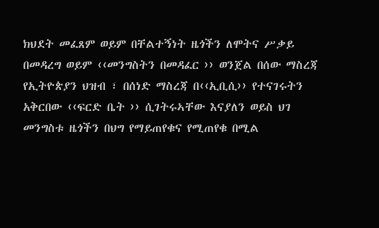ክህደት መፈጸም ወይም በቸልተኝነት ዜጎችን ለሞትና ሥቃይ በመዳረግ ወይም ‹‹መንግስትን በመዳፈር ›› ወንጀል በሰው ማስረጃ የኢትዮጵያን ህዝብ ፣ በሰነድ ማስረጃ በ‹‹ኢቢሲ›› የተናገሩትን አቅርበው ‹‹ፍርድ ቤት ›› ሲገትሩኣቸው እናያለን ወይስ ህገ መንግስቱ ዜጎችን በህግ የማይጠየቁና የሚጠየቁ በሚል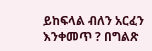ይከፍላል ብለን አርፈን እንቀመጥ ? በግልጽ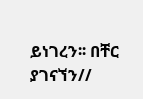ይነገረን፡፡ በቸር ያገናኘን//